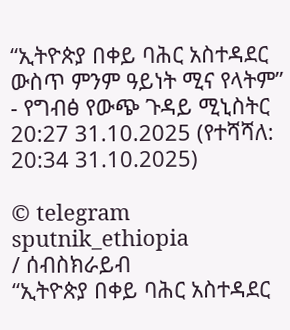“ኢትዮጵያ በቀይ ባሕር አስተዳደር ውስጥ ምንም ዓይነት ሚና የላትም” - የግብፅ የውጭ ጉዳይ ሚኒስትር
20:27 31.10.2025 (የተሻሻለ: 20:34 31.10.2025)

© telegram sputnik_ethiopia
/ ሰብስክራይብ
“ኢትዮጵያ በቀይ ባሕር አስተዳደር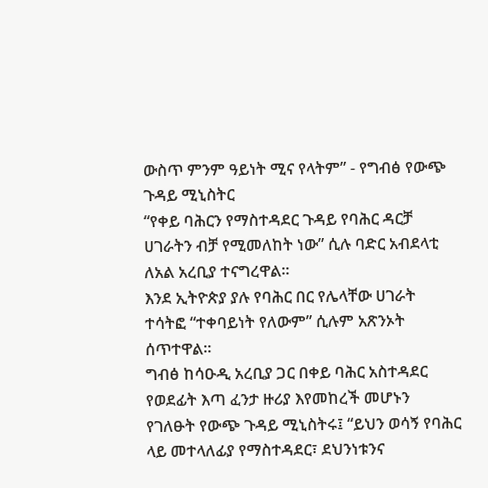ውስጥ ምንም ዓይነት ሚና የላትም” - የግብፅ የውጭ ጉዳይ ሚኒስትር
“የቀይ ባሕርን የማስተዳደር ጉዳይ የባሕር ዳርቻ ሀገራትን ብቻ የሚመለከት ነው” ሲሉ ባድር አብደላቲ ለአል አረቢያ ተናግረዋል።
እንደ ኢትዮጵያ ያሉ የባሕር በር የሌላቸው ሀገራት ተሳትፎ “ተቀባይነት የለውም” ሲሉም አጽንኦት ሰጥተዋል።
ግብፅ ከሳዑዲ አረቢያ ጋር በቀይ ባሕር አስተዳደር የወደፊት እጣ ፈንታ ዙሪያ እየመከረች መሆኑን የገለፁት የውጭ ጉዳይ ሚኒስትሩ፤ “ይህን ወሳኝ የባሕር ላይ መተላለፊያ የማስተዳደር፣ ደህንነቱንና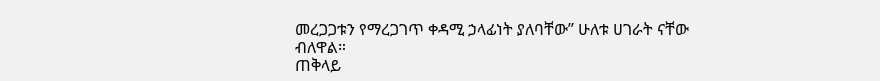መረጋጋቱን የማረጋገጥ ቀዳሚ ኃላፊነት ያለባቸው” ሁለቱ ሀገራት ናቸው ብለዋል።
ጠቅላይ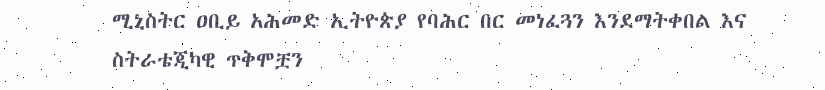ሚኒስትር ዐቢይ አሕመድ ኢትዮጵያ የባሕር በር መነፈጓን እንደማትቀበል እና ስትራቴጂካዊ ጥቅሞቿን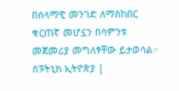በሰላማዊ መንገድ ለማስከበር ቁርጠኛ መሆኗን በሳምንቱ መጀመሪያ መግለፃቸው ይታወሳል።
ስፑትኒክ ኢትዮጵያ |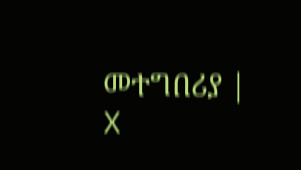መተግበሪያ | X